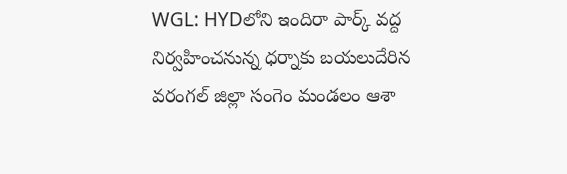WGL: HYDలోని ఇందిరా పార్క్ వద్ద నిర్వహించనున్న ధర్నాకు బయలుదేరిన వరంగల్ జిల్లా సంగెం మండలం ఆశా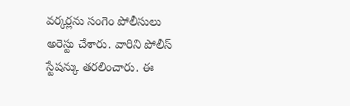వర్కర్లను సంగెం పోలీసులు అరెస్టు చేశారు. వారిని పోలీస్ స్టేషన్కు తరలించారు. ఈ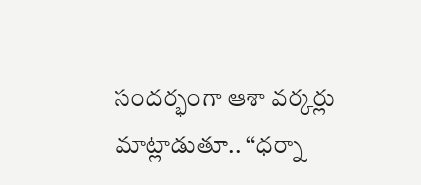సందర్భంగా ఆశా వర్కర్లు మాట్లాడుతూ.. “ధర్నా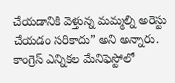చేయడానికి వెళ్తున్న మమ్మల్ని అరెస్టు చేయడం సరికాదు” అని అన్నారు. కాంగ్రెస్ ఎన్నికల మేనిఫెస్టోలో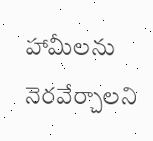హామీలను నెరవేర్చాలని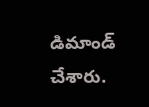డిమాండ్ చేశారు.